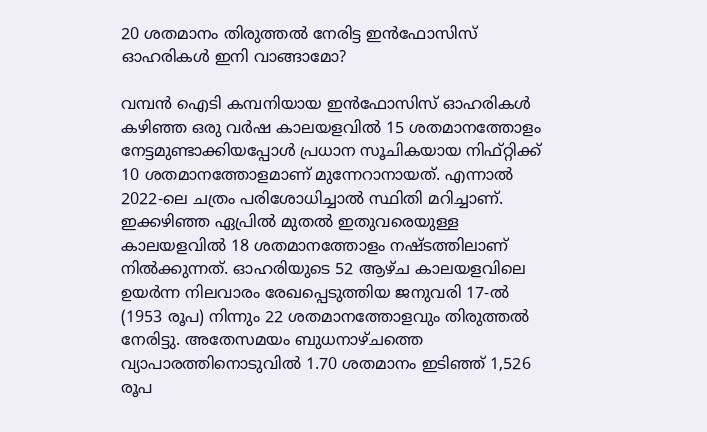20 ശതമാനം തിരുത്തല്‍ നേരിട്ട ഇന്‍ഫോസിസ് ഓഹരികള്‍ ഇനി വാങ്ങാമോ?

വമ്പന്‍ ഐടി കമ്പനിയായ ഇന്‍ഫോസിസ് ഓഹരികള്‍ കഴിഞ്ഞ ഒരു വര്‍ഷ കാലയളവില്‍ 15 ശതമാനത്തോളം നേട്ടമുണ്ടാക്കിയപ്പോള്‍ പ്രധാന സൂചികയായ നിഫ്റ്റിക്ക് 10 ശതമാനത്തോളമാണ് മുന്നേറാനായത്. എന്നാല്‍ 2022-ലെ ചത്രം പരിശോധിച്ചാല്‍ സ്ഥിതി മറിച്ചാണ്. ഇക്കഴിഞ്ഞ ഏപ്രില്‍ മുതല്‍ ഇതുവരെയുള്ള കാലയളവില്‍ 18 ശതമാനത്തോളം നഷ്ടത്തിലാണ് നില്‍ക്കുന്നത്. ഓഹരിയുടെ 52 ആഴ്ച കാലയളവിലെ ഉയര്‍ന്ന നിലവാരം രേഖപ്പെടുത്തിയ ജനുവരി 17-ല്‍ (1953 രൂപ) നിന്നും 22 ശതമാനത്തോളവും തിരുത്തല്‍ നേരിട്ടു. അതേസമയം ബുധനാഴ്ചത്തെ വ്യാപാരത്തിനൊടുവില്‍ 1.70 ശതമാനം ഇടിഞ്ഞ് 1,526 രൂപ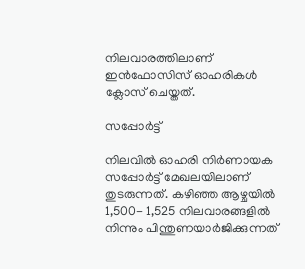നിലവാരത്തിലാണ് ഇന്‍ഫോസിസ് ഓഹരികള്‍ ക്ലോസ് ചെയ്തത്.

സപ്പോര്‍ട്ട്

നിലവില്‍ ഓഹരി നിര്‍ണായക സപ്പോര്‍ട്ട് മേഖലയിലാണ് തുടരുന്നത്. കഴിഞ്ഞ ആഴ്ചയില്‍ 1,500- 1,525 നിലവാരങ്ങളില്‍ നിന്നും പിന്തുണയാര്‍ജിക്കുന്നത്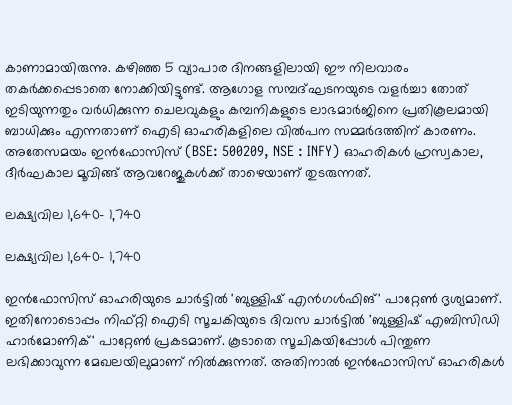കാണാമായിരുന്നു. കഴിഞ്ഞ 5 വ്യാപാര ദിനങ്ങളിലായി ഈ നിലവാരം തകര്‍ക്കപ്പെടാതെ നോക്കിയിട്ടുണ്ട്. ആഗോള സമ്പദ്ഘടനയുടെ വളര്‍ച്ചാ തോത് ഇടിയുന്നതും വര്‍ധിക്കുന്ന ചെലവുകളും കമ്പനികളുടെ ലാഭമാര്‍ജിനെ പ്രതികൂലമായി ബാധിക്കും എന്നതാണ് ഐടി ഓഹരികളിലെ വില്‍പന സമ്മര്‍ദത്തിന് കാരണം. അതേസമയം ഇന്‍ഫോസിസ് (BSE: 500209, NSE : INFY) ഓഹരികള്‍ ഹ്രസ്വകാല, ദീര്‍ഘകാല മൂവിങ്ങ് ആവറേജുകള്‍ക്ക് താഴെയാണ് തുടരുന്നത്.

ലക്ഷ്യവില 1,640- 1,740

ലക്ഷ്യവില 1,640- 1,740

ഇന്‍ഫോസിസ് ഓഹരിയുടെ ചാര്‍ട്ടില്‍ 'ബുള്ളിഷ് എന്‍ഗള്‍ഫിങ്' പാറ്റേണ്‍ ദൃശ്യമാണ്. ഇതിനോടൊപ്പം നിഫ്റ്റി ഐടി സൂചകിയുടെ ദിവസ ചാര്‍ട്ടില്‍ 'ബുള്ളിഷ് എബിസിഡി ഹാര്‍മോണിക്' പാറ്റേണ്‍ പ്രകടമാണ്. കൂടാതെ സൂചികയിപ്പോള്‍ പിന്തുണ ലഭിക്കാവുന്ന മേഖലയിലുമാണ് നില്‍ക്കുന്നത്. അതിനാല്‍ ഇന്‍ഫോസിസ് ഓഹരികള്‍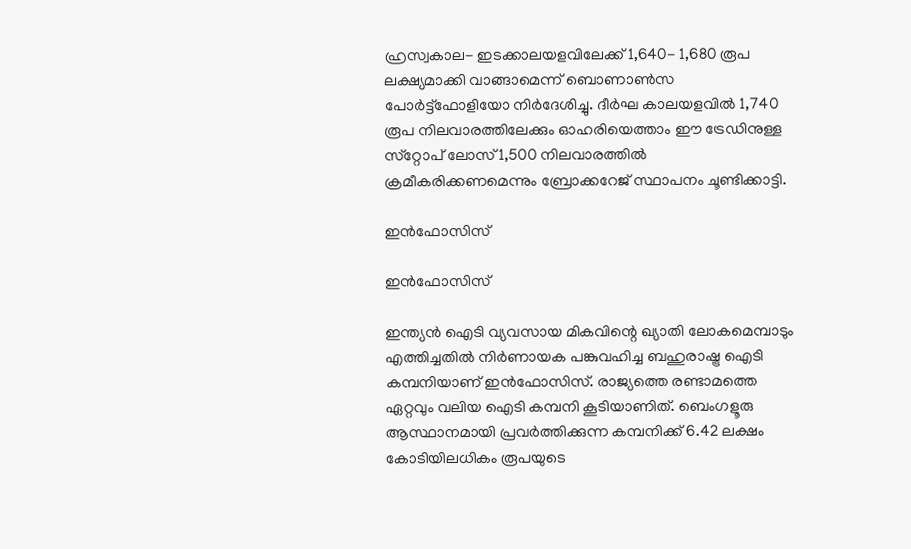ഹ്രസ്വകാല- ഇടക്കാലയളവിലേക്ക് 1,640- 1,680 രൂപ ലക്ഷ്യമാക്കി വാങ്ങാമെന്ന് ബൊണാണ്‍സ പോര്‍ട്ട്‌ഫോളിയോ നിര്‍ദേശിച്ചു. ദീര്‍ഘ കാലയളവില്‍ 1,740 രൂപ നിലവാരത്തിലേക്കും ഓഹരിയെത്താം ഈ ട്രേഡിനുള്ള സ്‌റ്റോപ് ലോസ് 1,500 നിലവാരത്തില്‍ ക്രമീകരിക്കണമെന്നും ബ്രോക്കറേജ് സ്ഥാപനം ചൂണ്ടിക്കാട്ടി.

ഇന്‍ഫോസിസ്

ഇന്‍ഫോസിസ്

ഇന്ത്യന്‍ ഐടി വ്യവസായ മികവിന്റെ ഖ്യാതി ലോകമെമ്പാടും എത്തിച്ചതില്‍ നിര്‍ണായക പങ്കുവഹിച്ച ബഹുരാഷ്ട്ര ഐടി കമ്പനിയാണ് ഇന്‍ഫോസിസ്. രാജ്യത്തെ രണ്ടാമത്തെ ഏറ്റവും വലിയ ഐടി കമ്പനി കൂടിയാണിത്. ബെംഗളൂരു ആസ്ഥാനമായി പ്രവര്‍ത്തിക്കുന്ന കമ്പനിക്ക് 6.42 ലക്ഷം കോടിയിലധികം രൂപയുടെ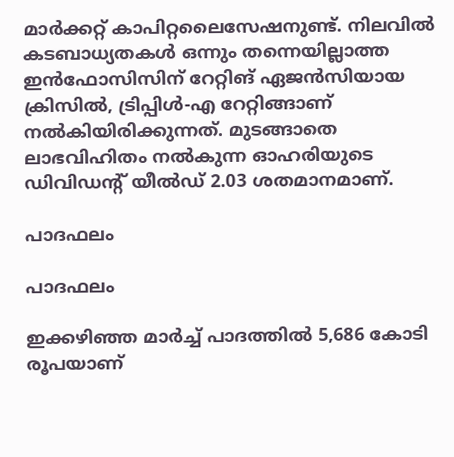മാര്‍ക്കറ്റ് കാപിറ്റലൈസേഷനുണ്ട്. നിലവില്‍ കടബാധ്യതകള്‍ ഒന്നും തന്നെയില്ലാത്ത ഇന്‍ഫോസിസിന് റേറ്റിങ് ഏജന്‍സിയായ ക്രിസില്‍, ട്രിപ്പിള്‍-എ റേറ്റിങ്ങാണ് നല്‍കിയിരിക്കുന്നത്. മുടങ്ങാതെ ലാഭവിഹിതം നല്‍കുന്ന ഓഹരിയുടെ ഡിവിഡന്റ് യീല്‍ഡ് 2.03 ശതമാനമാണ്.

പാദഫലം

പാദഫലം

ഇക്കഴിഞ്ഞ മാര്‍ച്ച് പാദത്തില്‍ 5,686 കോടി രൂപയാണ്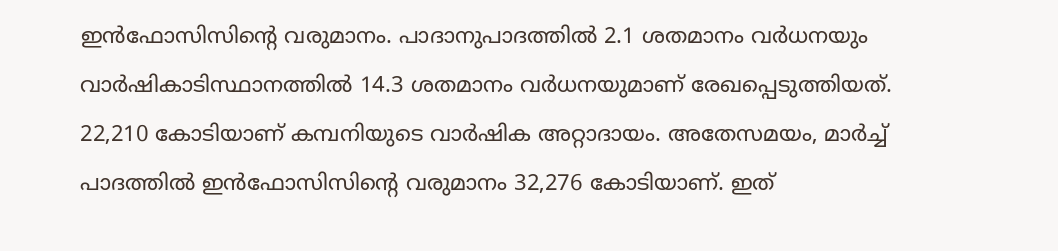ഇന്‍ഫോസിസിന്റെ വരുമാനം. പാദാനുപാദത്തില്‍ 2.1 ശതമാനം വര്‍ധനയും വാര്‍ഷികാടിസ്ഥാനത്തില്‍ 14.3 ശതമാനം വര്‍ധനയുമാണ് രേഖപ്പെടുത്തിയത്. 22,210 കോടിയാണ് കമ്പനിയുടെ വാര്‍ഷിക അറ്റാദായം. അതേസമയം, മാര്‍ച്ച് പാദത്തില്‍ ഇന്‍ഫോസിസിന്റെ വരുമാനം 32,276 കോടിയാണ്. ഇത്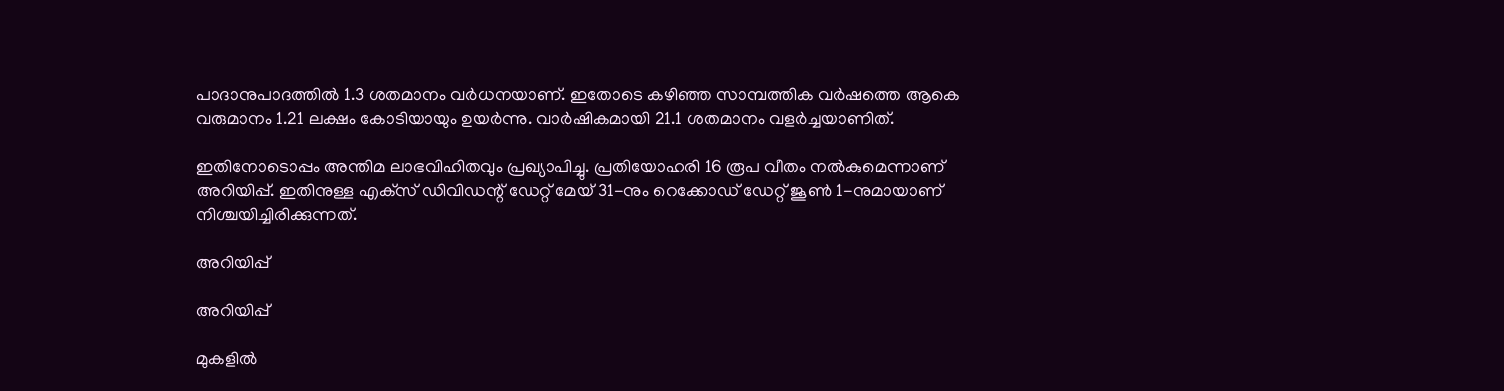പാദാനുപാദത്തില്‍ 1.3 ശതമാനം വര്‍ധനയാണ്. ഇതോടെ കഴിഞ്ഞ സാമ്പത്തിക വര്‍ഷത്തെ ആകെ വരുമാനം 1.21 ലക്ഷം കോടിയായും ഉയര്‍ന്നു. വാര്‍ഷികമായി 21.1 ശതമാനം വളര്‍ച്ചയാണിത്.

ഇതിനോടൊപ്പം അന്തിമ ലാഭവിഹിതവും പ്രഖ്യാപിച്ചു. പ്രതിയോഹരി 16 രൂപ വീതം നല്‍കുമെന്നാണ് അറിയിപ്പ്. ഇതിനുള്ള എക്‌സ് ഡിവിഡന്റ് ഡേറ്റ് മേയ് 31-നും റെക്കോഡ് ഡേറ്റ് ജൂണ്‍ 1-നുമായാണ് നിശ്ചയിച്ചിരിക്കുന്നത്.

അറിയിപ്പ്

അറിയിപ്പ്

മുകളില്‍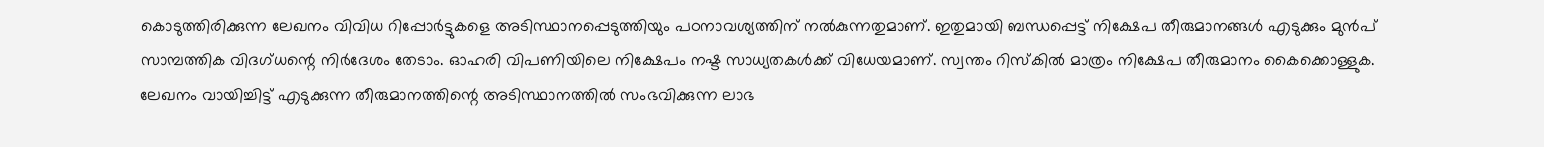കൊടുത്തിരിക്കുന്ന ലേഖനം വിവിധ റിപ്പോര്‍ട്ടുകളെ അടിസ്ഥാനപ്പെടുത്തിയും പഠനാവശ്യത്തിന് നല്‍കുന്നതുമാണ്. ഇതുമായി ബന്ധപ്പെട്ട് നിക്ഷേപ തീരുമാനങ്ങള്‍ എടുക്കും മുന്‍പ് സാമ്പത്തിക വിദഗ്ധന്റെ നിര്‍ദേശം തേടാം. ഓഹരി വിപണിയിലെ നിക്ഷേപം നഷ്ട സാധ്യതകള്‍ക്ക് വിധേയമാണ്. സ്വന്തം റിസ്‌കില്‍ മാത്രം നിക്ഷേപ തീരുമാനം കൈക്കൊള്ളുക. ലേഖനം വായിച്ചിട്ട് എടുക്കുന്ന തീരുമാനത്തിന്റെ അടിസ്ഥാനത്തില്‍ സംഭവിക്കുന്ന ലാഭ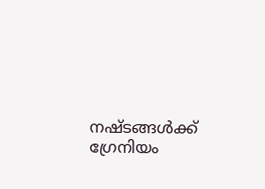നഷ്ടങ്ങള്‍ക്ക് ഗ്രേനിയം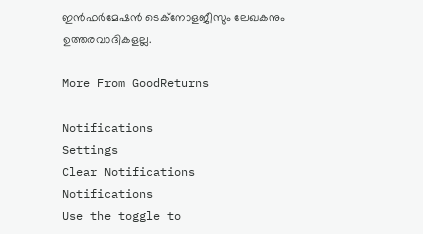ഇന്‍ഫര്‍മേഷന്‍ ടെക്നോളജീസും ലേഖകനും ഉത്തരവാദികളല്ല.

More From GoodReturns

Notifications
Settings
Clear Notifications
Notifications
Use the toggle to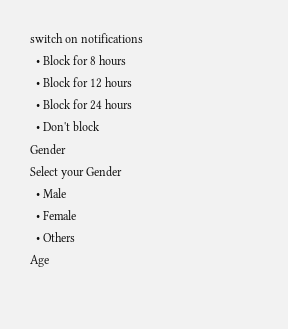switch on notifications
  • Block for 8 hours
  • Block for 12 hours
  • Block for 24 hours
  • Don't block
Gender
Select your Gender
  • Male
  • Female
  • Others
Age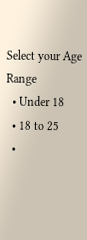Select your Age Range
  • Under 18
  • 18 to 25
  •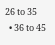26 to 35
  • 36 to 45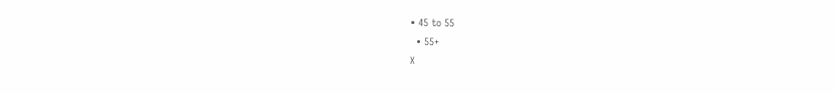• 45 to 55
  • 55+
X